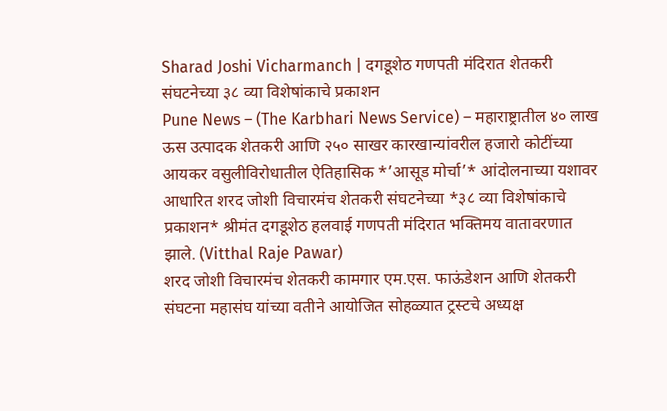Sharad Joshi Vicharmanch | दगडूशेठ गणपती मंदिरात शेतकरी संघटनेच्या ३८ व्या विशेषांकाचे प्रकाशन
Pune News – (The Karbhari News Service) – महाराष्ट्रातील ४० लाख ऊस उत्पादक शेतकरी आणि २५० साखर कारखान्यांवरील हजारो कोटींच्या आयकर वसुलीविरोधातील ऐतिहासिक *’आसूड मोर्चा’* आंदोलनाच्या यशावर आधारित शरद जोशी विचारमंच शेतकरी संघटनेच्या *३८ व्या विशेषांकाचे प्रकाशन* श्रीमंत दगडूशेठ हलवाई गणपती मंदिरात भक्तिमय वातावरणात झाले. (Vitthal Raje Pawar)
शरद जोशी विचारमंच शेतकरी कामगार एम.एस. फाऊंडेशन आणि शेतकरी संघटना महासंघ यांच्या वतीने आयोजित सोहळ्यात ट्रस्टचे अध्यक्ष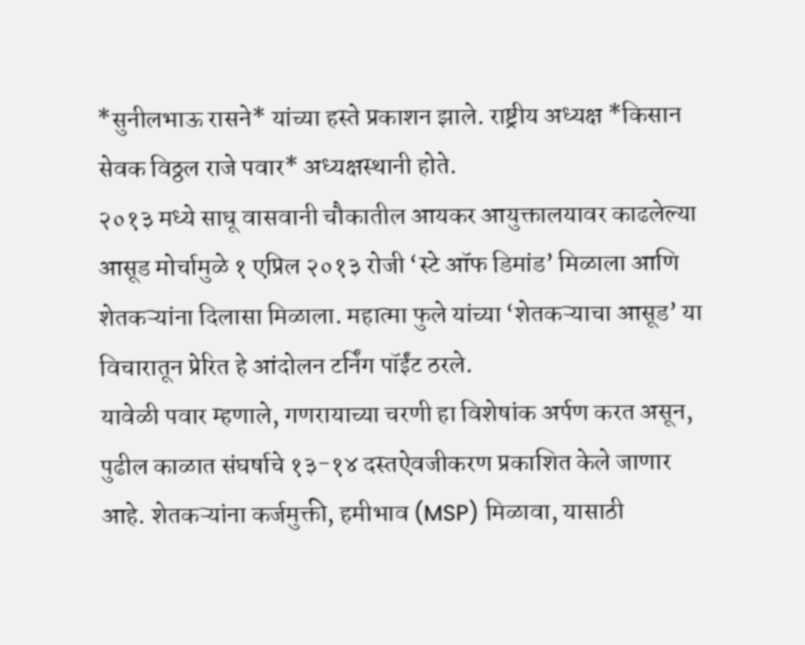*सुनीलभाऊ रासने* यांच्या हस्ते प्रकाशन झाले. राष्ट्रीय अध्यक्ष *किसान सेवक विठ्ठल राजे पवार* अध्यक्षस्थानी होते.
२०१३ मध्ये साधू वासवानी चौकातील आयकर आयुक्तालयावर काढलेल्या आसूड मोर्चामुळे १ एप्रिल २०१३ रोजी ‘स्टे ऑफ डिमांड’ मिळाला आणि शेतकऱ्यांना दिलासा मिळाला. महात्मा फुले यांच्या ‘शेतकऱ्याचा आसूड’ या विचारातून प्रेरित हे आंदोलन टर्निंग पॉईंट ठरले.
यावेळी पवार म्हणाले, गणरायाच्या चरणी हा विशेषांक अर्पण करत असून, पुढील काळात संघर्षाचे १३-१४ दस्तऐवजीकरण प्रकाशित केले जाणार आहे. शेतकऱ्यांना कर्जमुक्ती, हमीभाव (MSP) मिळावा, यासाठी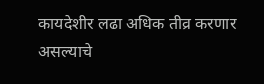कायदेशीर लढा अधिक तीव्र करणार असल्याचे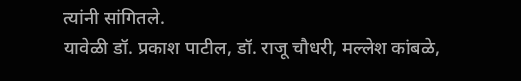त्यांनी सांगितले.
यावेळी डॉ. प्रकाश पाटील, डॉ. राजू चौधरी, मल्लेश कांबळे,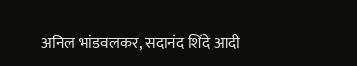अनिल भांडवलकर, सदानंद शिंदे आदी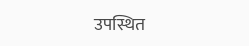उपस्थित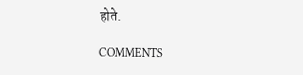होते.

COMMENTS